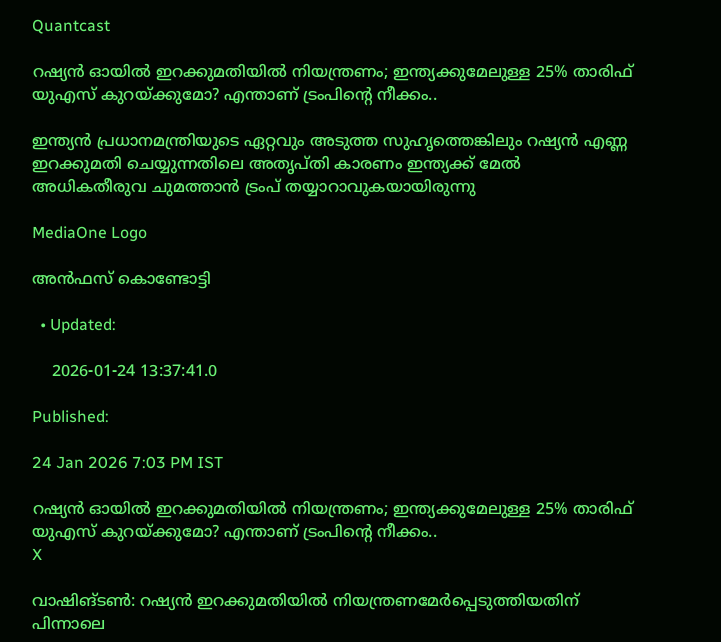Quantcast

റഷ്യന്‍ ഓയില്‍ ഇറക്കുമതിയില്‍ നിയന്ത്രണം; ഇന്ത്യക്കുമേലുള്ള 25% താരിഫ് യുഎസ് കുറയ്ക്കുമോ? എന്താണ് ട്രംപിന്റെ നീക്കം..

ഇന്ത്യന്‍ പ്രധാനമന്ത്രിയുടെ ഏറ്റവും അടുത്ത സുഹൃത്തെങ്കിലും റഷ്യന്‍ എണ്ണ ഇറക്കുമതി ചെയ്യുന്നതിലെ അതൃപ്തി കാരണം ഇന്ത്യക്ക് മേല്‍ അധികതീരുവ ചുമത്താന്‍ ട്രംപ് തയ്യാറാവുകയായിരുന്നു

MediaOne Logo

അൻഫസ് കൊണ്ടോട്ടി

  • Updated:

    2026-01-24 13:37:41.0

Published:

24 Jan 2026 7:03 PM IST

റഷ്യന്‍ ഓയില്‍ ഇറക്കുമതിയില്‍ നിയന്ത്രണം; ഇന്ത്യക്കുമേലുള്ള 25% താരിഫ് യുഎസ് കുറയ്ക്കുമോ? എന്താണ് ട്രംപിന്റെ നീക്കം..
X

വാഷിങ്ടൺ: റഷ്യന്‍ ഇറക്കുമതിയില്‍ നിയന്ത്രണമേര്‍പ്പെടുത്തിയതിന് പിന്നാലെ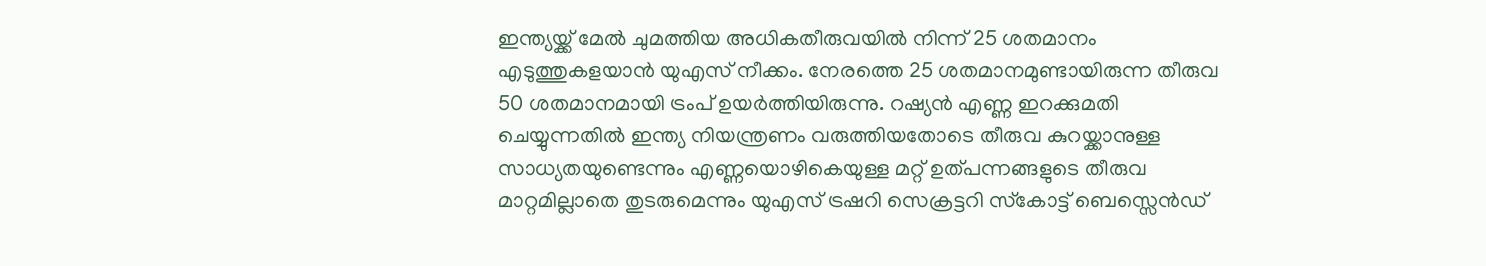ഇന്ത്യയ്ക്ക് മേല്‍ ചുമത്തിയ അധികതീരുവയില്‍ നിന്ന് 25 ശതമാനം എടുത്തുകളയാന്‍ യുഎസ് നീക്കം. നേരത്തെ 25 ശതമാനമുണ്ടായിരുന്ന തീരുവ 50 ശതമാനമായി ട്രംപ് ഉയര്‍ത്തിയിരുന്നു. റഷ്യന്‍ എണ്ണ ഇറക്കുമതി ചെയ്യുന്നതില്‍ ഇന്ത്യ നിയന്ത്രണം വരുത്തിയതോടെ തീരുവ കുറയ്ക്കാനുള്ള സാധ്യതയുണ്ടെന്നും എണ്ണയൊഴികെയുള്ള മറ്റ് ഉത്പന്നങ്ങളുടെ തീരുവ മാറ്റമില്ലാതെ തുടരുമെന്നും യുഎസ് ട്രഷറി സെക്രട്ടറി സ്‌കോട്ട് ബെസ്സെന്‍ഡ്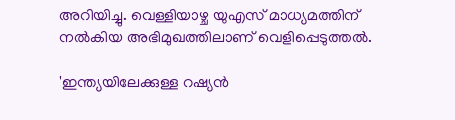അറിയിച്ചു. വെള്ളിയാഴ്ച യുഎസ് മാധ്യമത്തിന് നല്‍കിയ അഭിമുഖത്തിലാണ് വെളിപ്പെടുത്തല്‍.

'ഇന്ത്യയിലേക്കുള്ള റഷ്യന്‍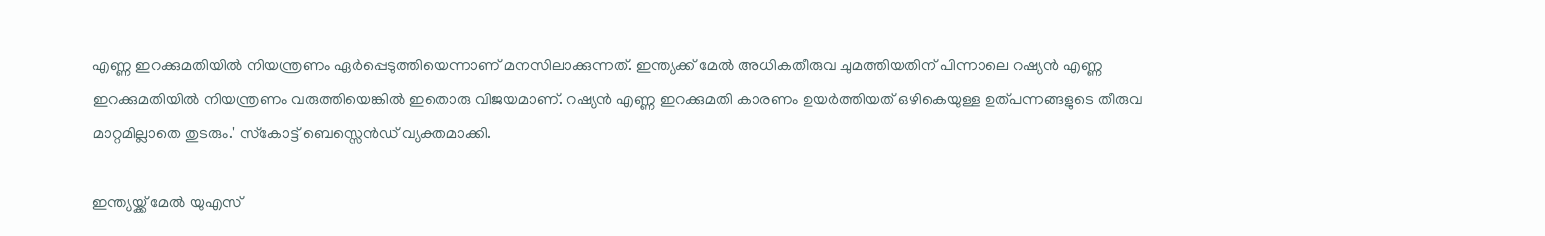എണ്ണ ഇറക്കുമതിയില്‍ നിയന്ത്രണം ഏര്‍പ്പെടുത്തിയെന്നാണ് മനസിലാക്കുന്നത്. ഇന്ത്യക്ക് മേല്‍ അധികതീരുവ ചുമത്തിയതിന് പിന്നാലെ റഷ്യന്‍ എണ്ണ ഇറക്കുമതിയില്‍ നിയന്ത്രണം വരുത്തിയെങ്കില്‍ ഇതൊരു വിജയമാണ്. റഷ്യന്‍ എണ്ണ ഇറക്കുമതി കാരണം ഉയർത്തിയത് ഒഴികെയുള്ള ഉത്പന്നങ്ങളുടെ തീരുവ മാറ്റമില്ലാതെ തുടരും.' സ്‌കോട്ട് ബെസ്സെന്‍ഡ് വ്യക്തമാക്കി.

ഇന്ത്യയ്ക്ക് മേൽ യുഎസ്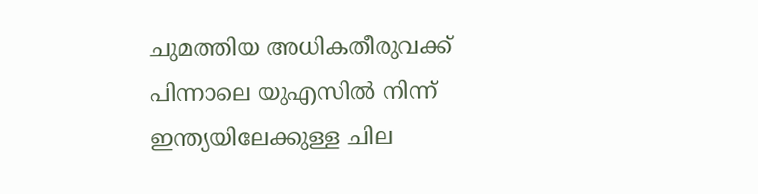ചുമത്തിയ അധികതീരുവക്ക് പിന്നാലെ യുഎസിൽ നിന്ന് ഇന്ത്യയിലേക്കുള്ള ചില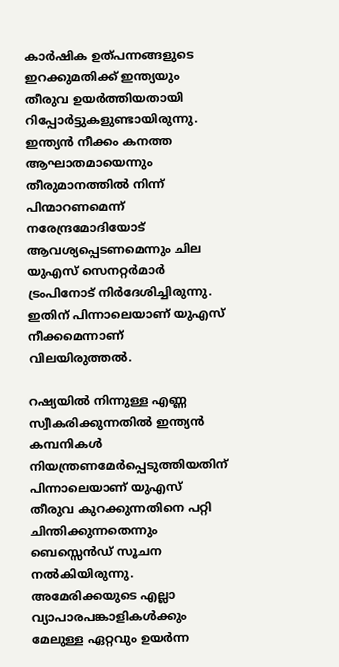കാർഷിക ഉത്പന്നങ്ങളുടെ ഇറക്കുമതിക്ക് ഇന്ത്യയും തീരുവ ഉയർത്തിയതായി റിപ്പോർട്ടുകളുണ്ടായിരുന്നു. ഇന്ത്യൻ നീക്കം കനത്ത ആഘാതമായെന്നും തീരുമാനത്തിൽ നിന്ന് പിന്മാറണമെന്ന് നരേന്ദ്രമോദിയോട് ആവശ്യപ്പെടണമെന്നും ചില യുഎസ് സെനറ്റർമാർ ട്രംപിനോട് നിർദേശിച്ചിരുന്നു. ഇതിന് പിന്നാലെയാണ് യുഎസ് നീക്കമെന്നാണ് വിലയിരുത്തൽ.

റഷ്യയില്‍ നിന്നുള്ള എണ്ണ സ്വീകരിക്കുന്നതില്‍ ഇന്ത്യന്‍ കമ്പനികള്‍ നിയന്ത്രണമേര്‍പ്പെടുത്തിയതിന് പിന്നാലെയാണ് യുഎസ് തീരുവ കുറക്കുന്നതിനെ പറ്റി ചിന്തിക്കുന്നതെന്നും ബെസ്സെന്‍ഡ് സൂചന നല്‍കിയിരുന്നു. അമേരിക്കയുടെ എല്ലാ വ്യാപാരപങ്കാളികള്‍ക്കും മേലുള്ള ഏറ്റവും ഉയര്‍ന്ന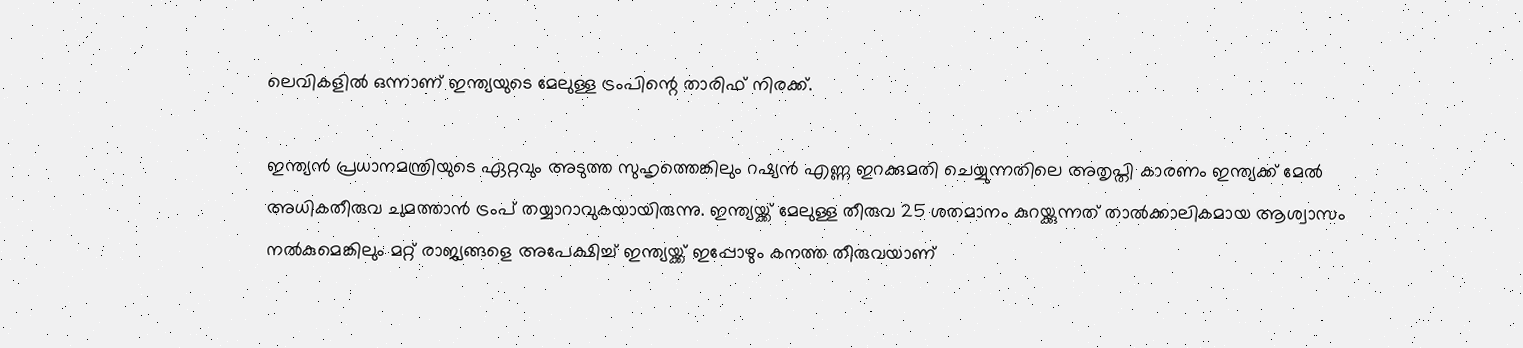ലെവികളില്‍ ഒന്നാണ് ഇന്ത്യയുടെ മേലുള്ള ട്രംപിന്റെ താരിഫ് നിരക്ക്.

ഇന്ത്യന്‍ പ്രധാനമന്ത്രിയുടെ ഏറ്റവും അടുത്ത സുഹൃത്തെങ്കിലും റഷ്യന്‍ എണ്ണ ഇറക്കുമതി ചെയ്യുന്നതിലെ അതൃപ്തി കാരണം ഇന്ത്യക്ക് മേല്‍ അധികതീരുവ ചുമത്താന്‍ ട്രംപ് തയ്യാറാവുകയായിരുന്നു. ഇന്ത്യയ്ക്ക് മേലുള്ള തീരുവ 25 ശതമാനം കുറയ്ക്കുന്നത് താല്‍ക്കാലികമായ ആശ്വാസം നല്‍കുമെങ്കിലും മറ്റ് രാജ്യങ്ങളെ അപേക്ഷിച്ച് ഇന്ത്യയ്ക്ക് ഇപ്പോഴും കനത്ത തീരുവയാണ്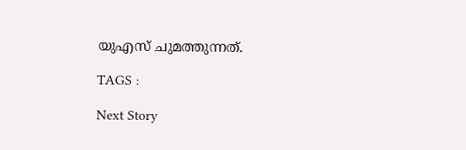യുഎസ് ചുമത്തുന്നത്.

TAGS :

Next Story